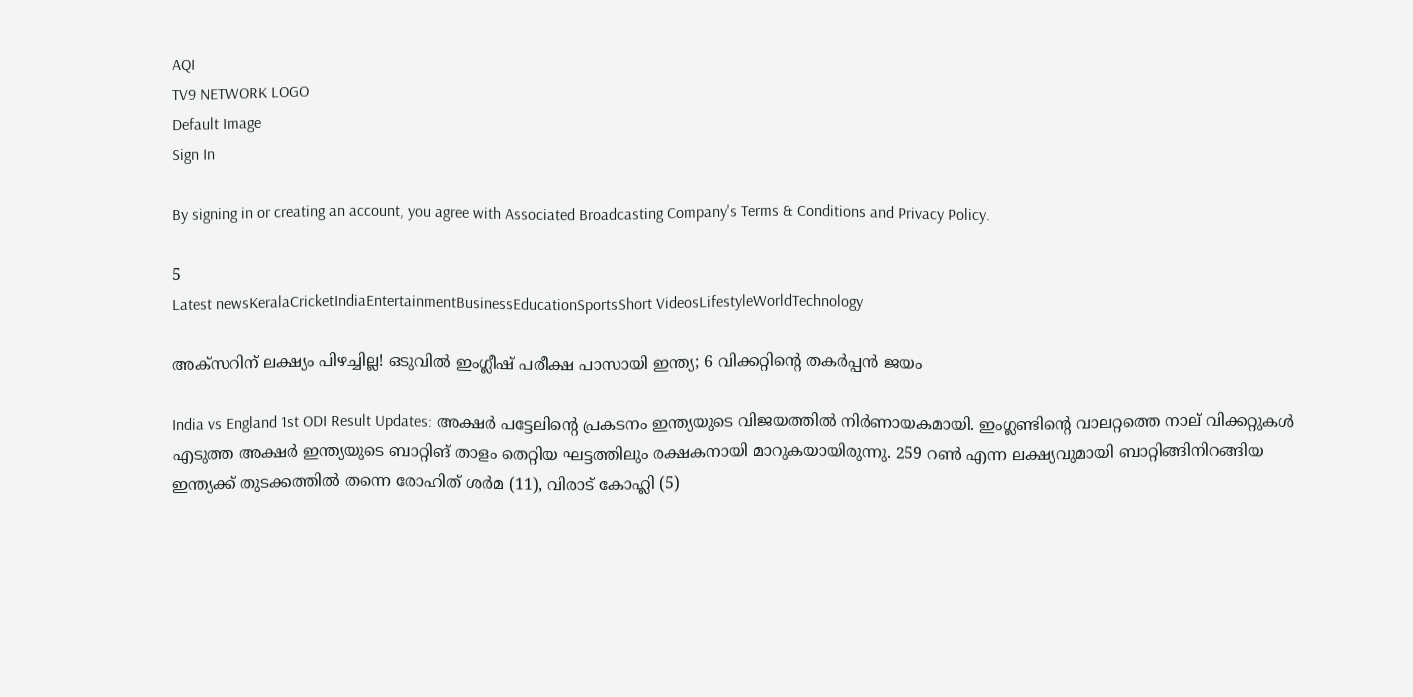AQI
TV9 NETWORK LOGO
Default Image
Sign In

By signing in or creating an account, you agree with Associated Broadcasting Company's Terms & Conditions and Privacy Policy.

5
Latest newsKeralaCricketIndiaEntertainmentBusinessEducationSportsShort VideosLifestyleWorldTechnology

അ‌ക്സറിന് ലക്ഷ്യം പിഴച്ചില്ല! ഒടുവിൽ ഇംഗ്ലീഷ് പരീക്ഷ പാസായി ഇന്ത്യ; 6 വിക്കറ്റിന്റെ തകർപ്പൻ ജയം

India vs England 1st ODI Result Updates: അ‌ക്ഷർ പട്ടേലിന്റെ പ്രകടനം ഇന്ത്യയുടെ വിജയത്തിൽ നിർണായകമായി. ഇംഗ്ലണ്ടിന്റെ വാലറ്റത്തെ നാല് വിക്കറ്റുകൾ എടുത്ത അ‌ക്ഷർ ഇന്ത്യയുടെ ബാറ്റിങ് താളം തെറ്റിയ ഘട്ടത്തിലും രക്ഷകനായി മാറുകയായിരുന്നു. 259 റൺ എന്ന ലക്ഷ്യവുമായി ബാറ്റിങ്ങിനിറങ്ങിയ ഇന്ത്യക്ക് തുടക്കത്തിൽ തന്നെ രോഹിത് ശർമ (11), വിരാട് കോഹ്ലി (5)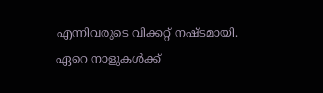എന്നിവരുടെ വിക്കറ്റ് നഷ്ടമായി. ഏറെ നാളുകൾക്ക്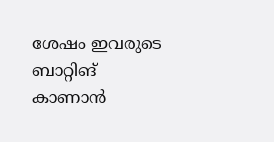ശേഷം ഇവരുടെ ബാറ്റിങ് കാണാൻ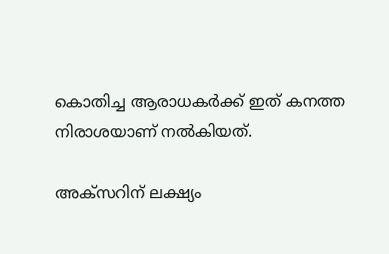കൊതിച്ച ആരാധകർക്ക് ഇത് കനത്ത നിരാശയാണ് നൽകിയത്.

അ‌ക്സറിന് ലക്ഷ്യം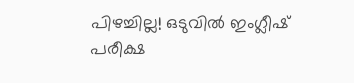പിഴച്ചില്ല! ഒടുവിൽ ഇംഗ്ലീഷ് പരീക്ഷ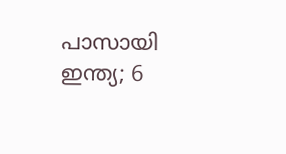പാസായി ഇന്ത്യ; 6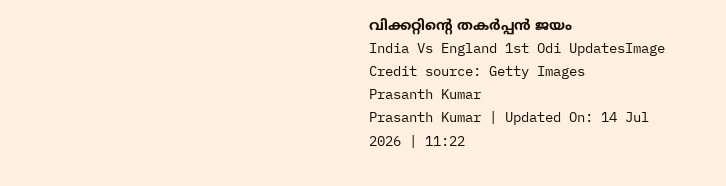വിക്കറ്റിന്റെ തകർപ്പൻ ജയം
India Vs England 1st Odi UpdatesImage Credit source: Getty Images
Prasanth Kumar
Prasanth Kumar | Updated On: 14 Jul 2026 | 11:22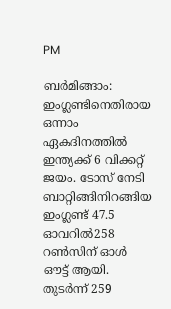PM

ബർമിങ്ങാം: ഇംഗ്ലണ്ടിനെതിരായ ഒന്നാം ഏകദിനത്തിൽ ഇന്ത്യക്ക് 6 വിക്കറ്റ് ജയം. ടോസ് നേടി ബാറ്റിങ്ങിനിറങ്ങിയ ഇംഗ്ലണ്ട് 47.5 ഓവറിൽ258 റൺസിന് ഓൾ ഔട്ട് ആയി. തുടർന്ന് 259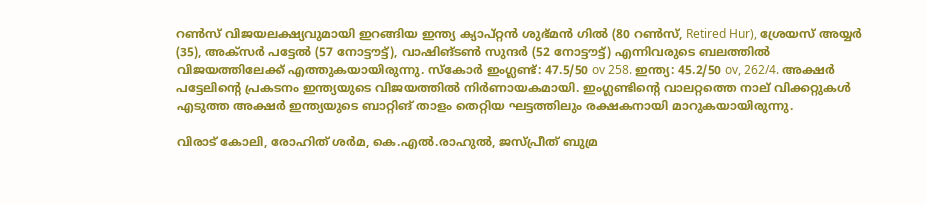റൺസ് വിജയലക്ഷ്യവുമായി ഇറങ്ങിയ ഇന്ത്യ ക്യാപ്റ്റൻ ശുഭ്മൻ ഗിൽ (80 റൺസ്, Retired Hur), ശ്രേയസ് അ‌യ്യർ (35), അ‌ക്സർ പട്ടേൽ (57 നോട്ടൗട്ട്), വാഷിങ്ടൺ സുന്ദർ (52 നോട്ടൗട്ട്) എന്നിവരുടെ ബലത്തിൽ വിജയത്തിലേക്ക് എത്തുകയായിരുന്നു. സ്കോർ ഇംഗ്ലണ്ട്: 47.5/50 ov 258. ഇന്ത്യ: 45.2/50 ov, 262/4. അ‌ക്ഷർ പട്ടേലിന്റെ പ്രകടനം ഇന്ത്യയുടെ വിജയത്തിൽ നിർണായകമായി. ഇംഗ്ലണ്ടിന്റെ വാലറ്റത്തെ നാല് വിക്കറ്റുകൾ എടുത്ത അ‌ക്ഷർ ഇന്ത്യയുടെ ബാറ്റിങ് താളം തെറ്റിയ ഘട്ടത്തിലും രക്ഷകനായി മാറുകയായിരുന്നു.

വിരാട് കോലി, രോഹിത് ശർമ, കെ.എൽ.രാഹുൽ, ജസ്പ്രീത് ബുമ്ര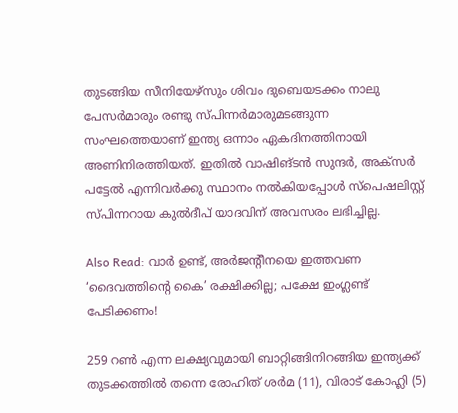തുടങ്ങിയ സീനിയേഴ്സും ശിവം ദുബെയടക്കം നാലു പേസർമാരും രണ്ടു സ്പിന്നർമാരുമടങ്ങുന്ന സംഘത്തെയാണ് ഇന്ത്യ ഒന്നാം ഏകദിനത്തിനായി അ‌ണിനിരത്തിയത്. ഇതിൽ വാഷിങ്ടൻ സുന്ദർ, അ‌ക്സർ പട്ടേൽ എന്നിവർക്കു സ്ഥാനം നൽകിയപ്പോൾ സ്പെഷലിസ്റ്റ് സ്പിന്നറായ കുൽദീപ് യാദവിന് അവസരം ലഭിച്ചില്ല.

Also Read: വാർ ഉണ്ട്, അ‌ർജന്റീനയെ ഇത്തവണ ‘ദൈവത്തിന്റെ കൈ’ രക്ഷിക്കില്ല; പക്ഷേ ഇംഗ്ലണ്ട് പേടിക്കണം!

259 റൺ എന്ന ലക്ഷ്യവുമായി ബാറ്റിങ്ങിനിറങ്ങിയ ഇന്ത്യക്ക് തുടക്കത്തിൽ തന്നെ രോഹിത് ശർമ (11), വിരാട് കോഹ്ലി (5)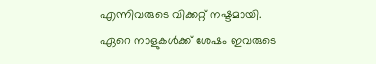എന്നിവരുടെ വിക്കറ്റ് നഷ്ടമായി. ഏറെ നാളുകൾക്ക് ശേഷം ഇവരുടെ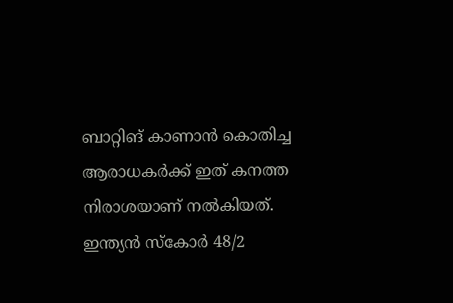ബാറ്റിങ് കാണാൻ കൊതിച്ച ആരാധകർക്ക് ഇത് കനത്ത നിരാശയാണ് നൽകിയത്. ഇന്ത്യൻ സ്കോർ 48/2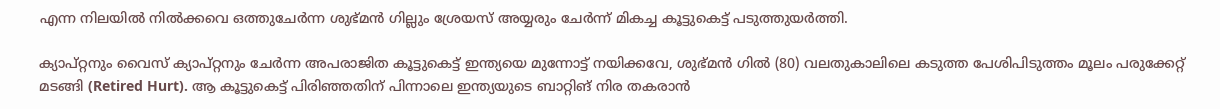എന്ന നിലയിൽ നിൽക്കവെ ഒത്തുചേർന്ന ശുഭ്‌മൻ ഗില്ലും ശ്രേയസ് അയ്യരും ചേർന്ന് മികച്ച കൂട്ടുകെട്ട് പടുത്തുയർത്തി.

ക്യാപ്റ്റനും വൈസ് ക്യാപ്റ്റനും ചേർന്ന അ‌പരാജിത കൂട്ടുകെട്ട് ഇന്ത്യയെ മുന്നോട്ട് നയിക്കവേ, ശുഭ്‌മൻ ഗിൽ (80) വലതുകാലിലെ കടുത്ത പേശിപിടുത്തം മൂലം പരുക്കേറ്റ് മടങ്ങി (Retired Hurt). ആ കൂട്ടുകെട്ട് പിരിഞ്ഞതിന് പിന്നാലെ ഇന്ത്യയുടെ ബാറ്റിങ് നിര തകരാൻ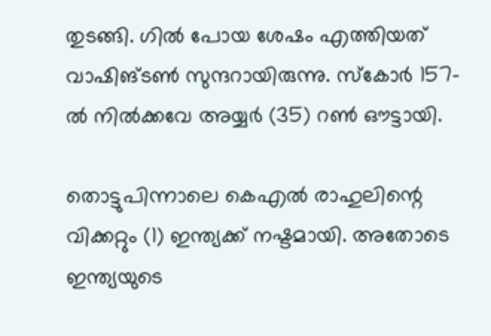തുടങ്ങി. ഗിൽ പോയ ശേഷം എത്തിയത് വാഷിങ്ടൺ സുന്ദറായിരുന്നു. സ്കോർ 157-ൽ നിൽക്കവേ അ‌യ്യർ (35) റൺ ഔട്ടായി.

തൊട്ടുപിന്നാലെ കെഎൽ രാഹുലിന്റെ വിക്കറ്റും (1) ഇന്ത്യക്ക് നഷ്ടമായി. അ‌തോടെ ഇന്ത്യയുടെ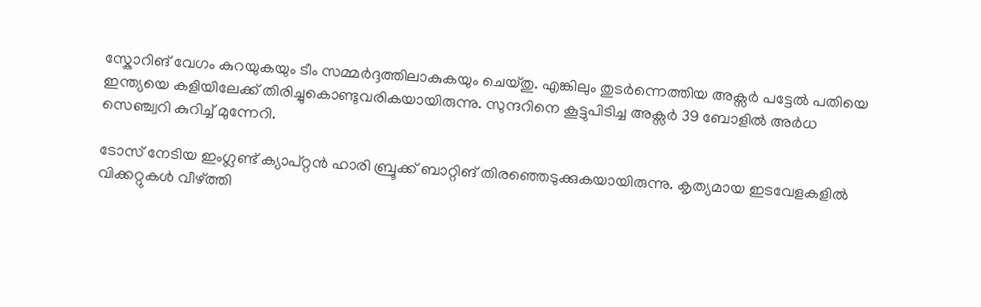സ്കോറിങ് വേഗം കുറയുകയും ടീം സമ്മർദ്ദത്തിലാകുകയും ചെയ്തു. എങ്കിലും തുടർന്നെത്തിയ അ‌ക്സർ പട്ടേൽ പതിയെ ഇന്ത്യയെ കളിയിലേക്ക് തിരിച്ചുകൊണ്ടുവരികയായിരുന്നു. സുന്ദറിനെ കൂട്ടുപിടിച്ച അ‌ക്സർ 39 ബോളിൽ അ‌ർധ സെഞ്ച്വറി കുറിച്ച് മുന്നേറി.

ടോസ് നേടിയ ഇംഗ്ലണ്ട് ക്യാപ്റ്റൻ ഹാരി ബ്രൂക്ക് ബാറ്റിങ് തിരഞ്ഞെടുക്കുകയായിരുന്നു. കൃത്യമായ ഇടവേളകളിൽ വിക്കറ്റുകൾ വീഴ്ത്തി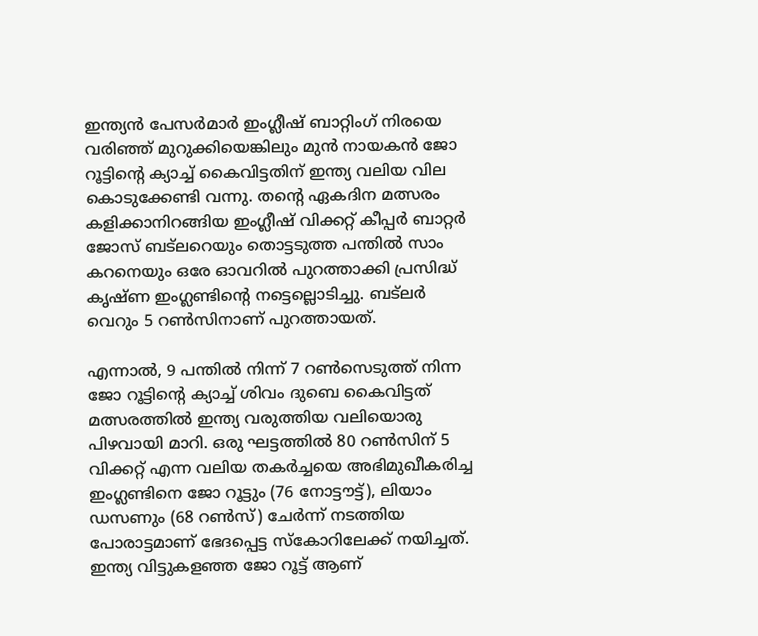ഇന്ത്യൻ പേസർമാർ ഇംഗ്ലീഷ് ബാറ്റിംഗ് നിരയെ വരിഞ്ഞ് മുറുക്കിയെങ്കിലും മുൻ നായകൻ ജോ റൂട്ടിന്റെ ക്യാച്ച് കൈവിട്ടതിന് ഇന്ത്യ വലിയ വില കൊടുക്കേണ്ടി വന്നു. തന്റെ ഏകദിന മത്സരം കളിക്കാനിറങ്ങിയ ഇംഗ്ലീഷ് വിക്കറ്റ് കീപ്പർ ബാറ്റർ ജോസ് ബട്ലറെയും തൊട്ടടുത്ത പന്തിൽ സാം കറനെയും ഒരേ ഓവറിൽ പുറത്താക്കി പ്രസിദ്ധ് കൃഷ്ണ ഇംഗ്ലണ്ടിന്റെ നട്ടെല്ലൊടിച്ചു. ബട്ലർ വെറും 5 റൺസിനാണ് പുറത്തായത്.

എന്നാൽ, 9 പന്തിൽ നിന്ന് 7 റൺസെടുത്ത് നിന്ന ജോ റൂട്ടിന്റെ ക്യാച്ച് ശിവം ദുബെ കൈവിട്ടത് മത്സരത്തിൽ ഇന്ത്യ വരുത്തിയ വലിയൊരു പിഴവായി മാറി. ഒരു ഘട്ടത്തിൽ 80 റൺസിന് 5 വിക്കറ്റ് എന്ന വലിയ തകർച്ചയെ അഭിമുഖീകരിച്ച ഇംഗ്ലണ്ടിനെ ജോ റൂട്ടും (76 നോട്ടൗട്ട്), ലിയാം ഡസണും (68 റൺസ്) ചേർന്ന് നടത്തിയ പോരാട്ടമാണ് ഭേദപ്പെട്ട സ്കോറിലേക്ക് നയിച്ചത്. ഇന്ത്യ വിട്ടുകളഞ്ഞ ജോ റൂട്ട് ആണ്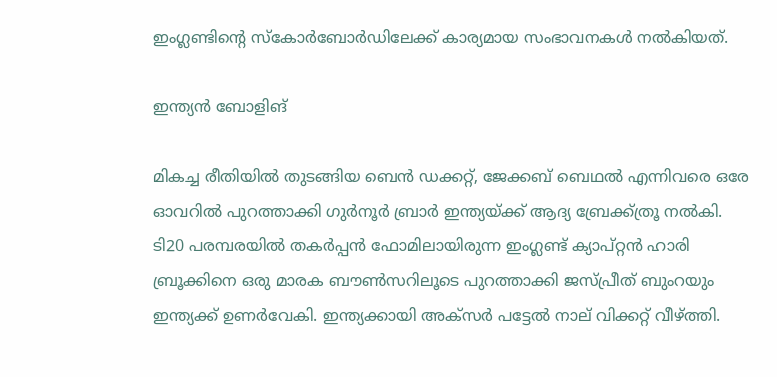ഇംഗ്ലണ്ടിന്റെ സ്കോർബോർഡിലേക്ക് കാര്യമായ സംഭാവനകൾ നൽകിയത്.

ഇന്ത്യൻ ബോളിങ്

മികച്ച രീതിയിൽ തുടങ്ങിയ ബെൻ ഡക്കറ്റ്, ജേക്കബ് ബെഥൽ എന്നിവരെ ഒരേ ഓവറിൽ പുറത്താക്കി ഗുർനൂർ ബ്രാർ ഇന്ത്യയ്ക്ക് ആദ്യ ബ്രേക്ക്‌ത്രൂ നൽകി. ടി20 പരമ്പരയിൽ തകർപ്പൻ ഫോമിലായിരുന്ന ഇംഗ്ലണ്ട് ക്യാപ്റ്റൻ ഹാരി ബ്രൂക്കിനെ ഒരു മാരക ബൗൺസറിലൂടെ പുറത്താക്കി ജസ്പ്രീത് ബുംറയും ഇന്ത്യക്ക് ഉണർവേകി. ഇന്ത്യക്കായി അ‌ക്സർ പട്ടേൽ നാല് വിക്കറ്റ് വീഴ്ത്തി.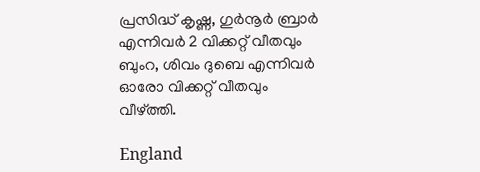പ്രസിദ്ധ് കൃഷ്ണ, ഗുർനൂർ ബ്രാർ എന്നിവർ 2 വിക്കറ്റ് വീതവും ബുംറ, ശിവം ദുബെ എന്നിവർ ഓരോ വിക്കറ്റ് വീതവും വീഴ്ത്തി.

England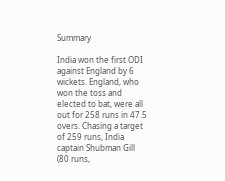Summary

India won the first ODI against England by 6 wickets. England, who won the toss and elected to bat, were all out for 258 runs in 47.5 overs. Chasing a target of 259 runs, India captain Shubman Gill (80 runs,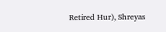Retired Hur), Shreyas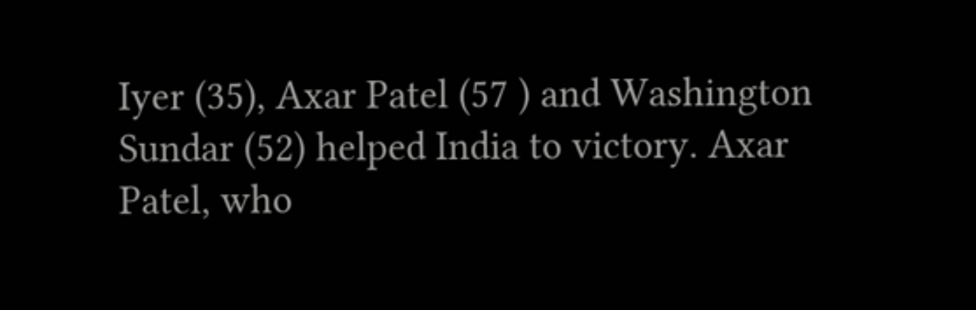Iyer (35), Axar Patel (57 ) and Washington Sundar (52) helped India to victory. Axar Patel, who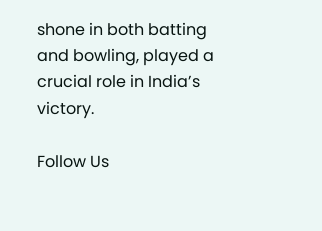shone in both batting and bowling, played a crucial role in India’s victory.

Follow Us